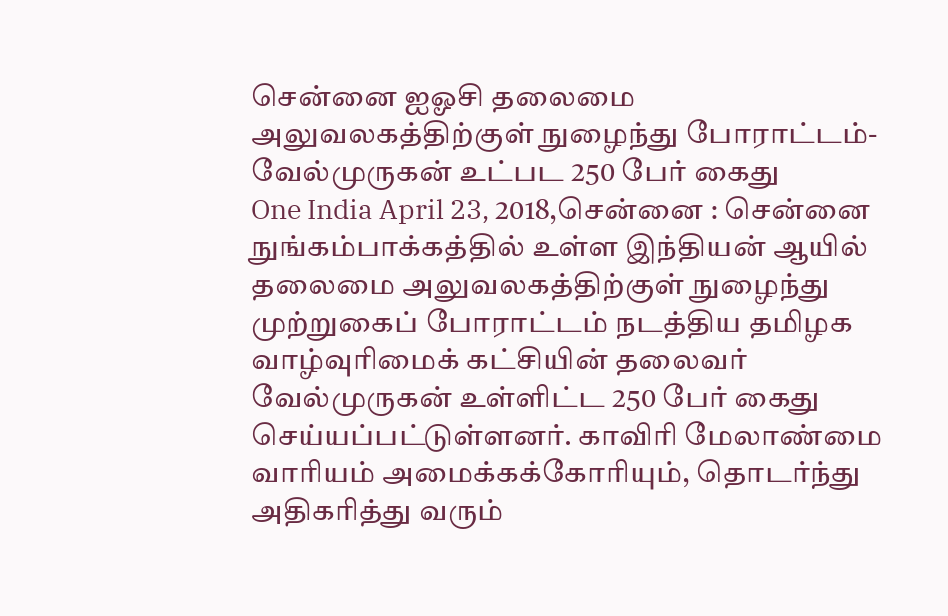சென்னை ஐஓசி தலைமை அலுவலகத்திற்குள் நுழைந்து போராட்டம்- வேல்முருகன் உட்பட 250 பேர் கைது
One India April 23, 2018,சென்னை : சென்னை நுங்கம்பாக்கத்தில் உள்ள இந்தியன் ஆயில் தலைமை அலுவலகத்திற்குள் நுழைந்து முற்றுகைப் போராட்டம் நடத்திய தமிழக வாழ்வுரிமைக் கட்சியின் தலைவர் வேல்முருகன் உள்ளிட்ட 250 பேர் கைது செய்யப்பட்டுள்ளனர். காவிரி மேலாண்மை வாரியம் அமைக்கக்கோரியும், தொடர்ந்து அதிகரித்து வரும்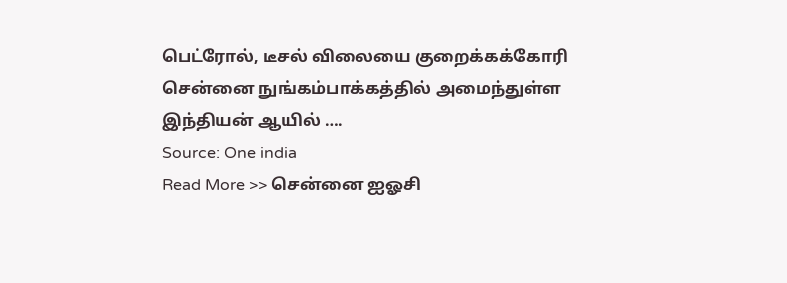பெட்ரோல், டீசல் விலையை குறைக்கக்கோரி சென்னை நுங்கம்பாக்கத்தில் அமைந்துள்ள இந்தியன் ஆயில் ….
Source: One india
Read More >> சென்னை ஐஓசி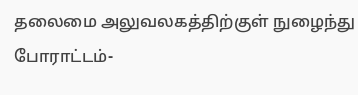தலைமை அலுவலகத்திற்குள் நுழைந்து போராட்டம்-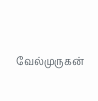வேல்முருகன்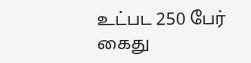உட்பட 250 பேர் கைது